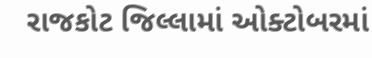રાજકોટ જિલ્લામાં ઓક્ટોબરમાં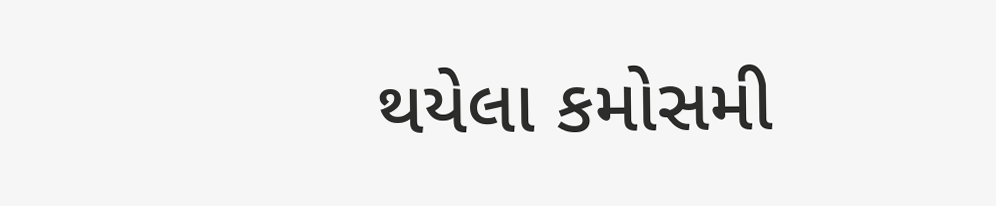થયેલા કમોસમી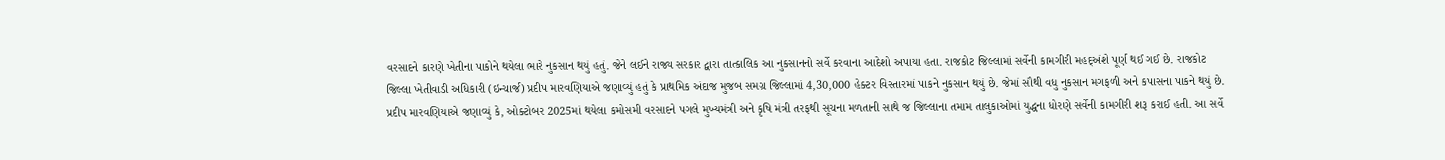વરસાદને કારણે ખેતીના પાકોને થયેલા ભારે નુકસાન થયું હતું. જેને લઈને રાજ્ય સરકાર દ્વારા તાત્કાલિક આ નુકસાનનો સર્વે કરવાના આદેશો અપાયા હતા. રાજકોટ જિલ્લામાં સર્વેની કામગીરી મહદ્અંશે પૂર્ણ થઈ ગઈ છે. રાજકોટ જિલ્લા ખેતીવાડી અધિકારી (ઇન્ચાર્જ) પ્રદીપ મારવણિયાએ જણાવ્યું હતું કે પ્રાથમિક અંદાજ મુજબ સમગ્ર જિલ્લામાં 4,30,000 હેક્ટર વિસ્તારમાં પાકને નુકસાન થયું છે. જેમાં સૌથી વધુ નુકસાન મગફળી અને કપાસના પાકને થયું છે.
પ્રદીપ મારવણિયાએ જણાવ્યું કે, ઓક્ટોબર 2025માં થયેલા કમોસમી વરસાદને પગલે મુખ્યમંત્રી અને કૃષિ મંત્રી તરફથી સૂચના મળતાની સાથે જ જિલ્લાના તમામ તાલુકાઓમાં યુદ્ધના ધોરણે સર્વેની કામગીરી શરૂ કરાઈ હતી. આ સર્વે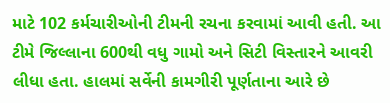માટે 102 કર્મચારીઓની ટીમની રચના કરવામાં આવી હતી. આ ટીમે જિલ્લાના 600થી વધુ ગામો અને સિટી વિસ્તારને આવરી લીધા હતા. હાલમાં સર્વેની કામગીરી પૂર્ણતાના આરે છે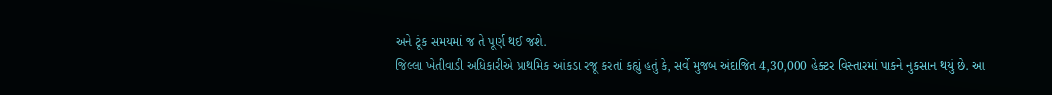અને ટૂંક સમયમાં જ તે પૂર્ણ થઈ જશે.
જિલ્લા ખેતીવાડી અધિકારીએ પ્રાથમિક આંકડા રજૂ કરતાં કહ્યું હતું કે, સર્વે મુજબ અંદાજિત 4,30,000 હેક્ટર વિસ્તારમાં પાકને નુકસાન થયું છે. આ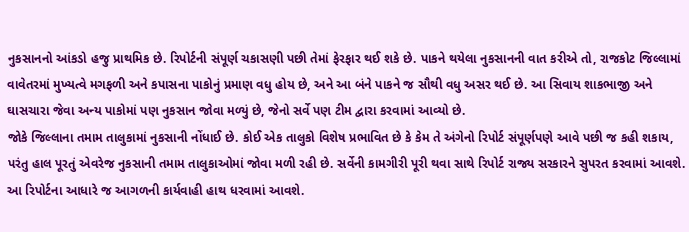નુકસાનનો આંકડો હજુ પ્રાથમિક છે. રિપોર્ટની સંપૂર્ણ ચકાસણી પછી તેમાં ફેરફાર થઈ શકે છે. પાકને થયેલા નુકસાનની વાત કરીએ તો, રાજકોટ જિલ્લામાં વાવેતરમાં મુખ્યત્વે મગફળી અને કપાસના પાકોનું પ્રમાણ વધુ હોય છે, અને આ બંને પાકને જ સૌથી વધુ અસર થઈ છે. આ સિવાય શાકભાજી અને ઘાસચારા જેવા અન્ય પાકોમાં પણ નુકસાન જોવા મળ્યું છે, જેનો સર્વે પણ ટીમ દ્વારા કરવામાં આવ્યો છે.
જોકે જિલ્લાના તમામ તાલુકામાં નુકસાની નોંધાઈ છે. કોઈ એક તાલુકો વિશેષ પ્રભાવિત છે કે કેમ તે અંગેનો રિપોર્ટ સંપૂર્ણપણે આવે પછી જ કહી શકાય, પરંતુ હાલ પૂરતું એવરેજ નુકસાની તમામ તાલુકાઓમાં જોવા મળી રહી છે. સર્વેની કામગીરી પૂરી થવા સાથે રિપોર્ટ રાજ્ય સરકારને સુપરત કરવામાં આવશે. આ રિપોર્ટના આધારે જ આગળની કાર્યવાહી હાથ ધરવામાં આવશે.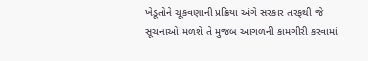ખેડૂતોને ચૂકવણાની પ્રક્રિયા અંગે સરકાર તરફથી જે સૂચનાઓ મળશે તે મુજબ આગળની કામગીરી કરવામાં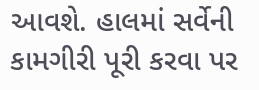આવશે. હાલમાં સર્વેની કામગીરી પૂરી કરવા પર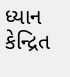ધ્યાન કેન્દ્રિત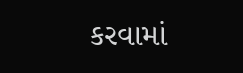કરવામાં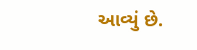આવ્યું છે.